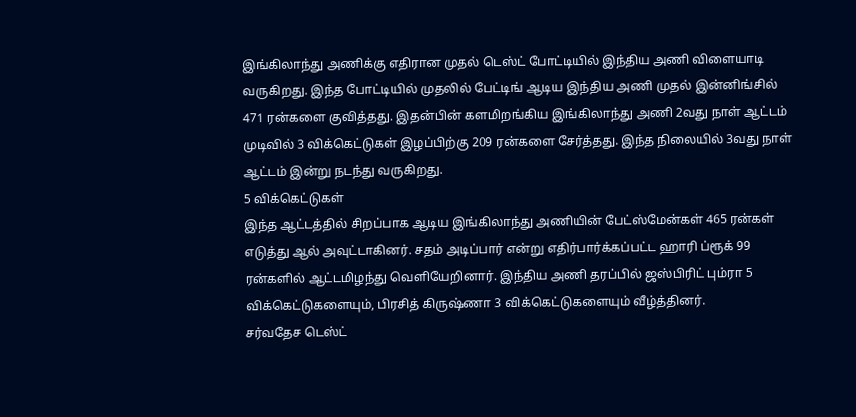இங்கிலாந்து அணிக்கு எதிரான முதல் டெஸ்ட் போட்டியில் இந்திய அணி விளையாடி வருகிறது. இந்த போட்டியில் முதலில் பேட்டிங் ஆடிய இந்திய அணி முதல் இன்னிங்சில் 471 ரன்களை குவித்தது. இதன்பின் களமிறங்கிய இங்கிலாந்து அணி 2வது நாள் ஆட்டம் முடிவில் 3 விக்கெட்டுகள் இழப்பிற்கு 209 ரன்களை சேர்த்தது. இந்த நிலையில் 3வது நாள் ஆட்டம் இன்று நடந்து வருகிறது.
5 விக்கெட்டுகள்
இந்த ஆட்டத்தில் சிறப்பாக ஆடிய இங்கிலாந்து அணியின் பேட்ஸ்மேன்கள் 465 ரன்கள் எடுத்து ஆல் அவுட்டாகினர். சதம் அடிப்பார் என்று எதிர்பார்க்கப்பட்ட ஹாரி ப்ரூக் 99 ரன்களில் ஆட்டமிழந்து வெளியேறினார். இந்திய அணி தரப்பில் ஜஸ்பிரிட் பும்ரா 5 விக்கெட்டுகளையும், பிரசித் கிருஷ்ணா 3 விக்கெட்டுகளையும் வீழ்த்தினர்.
சர்வதேச டெஸ்ட்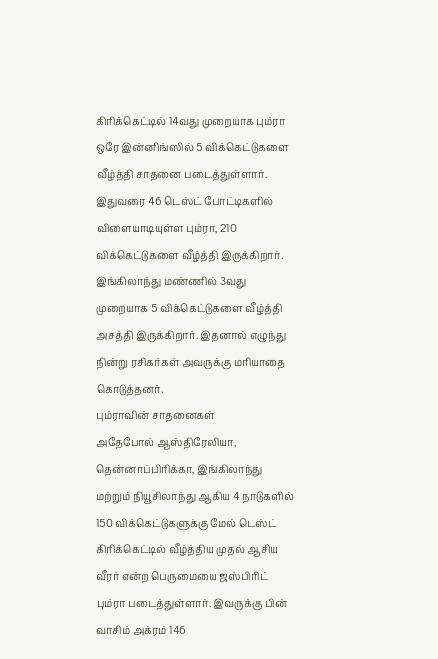கிரிக்கெட்டில் 14வது முறையாக பும்ரா ஒரே இன்னிங்ஸில் 5 விக்கெட்டுகளை வீழ்த்தி சாதனை படைத்துள்ளார். இதுவரை 46 டெஸ்ட் போட்டிகளில் விளையாடியுள்ள பும்ரா, 210 விக்கெட்டுகளை வீழ்த்தி இருக்கிறார். இங்கிலாந்து மண்ணில் 3வது முறையாக 5 விக்கெட்டுகளை வீழ்த்தி அசத்தி இருக்கிறார். இதனால் எழுந்து நின்று ரசிகர்கள் அவருக்கு மரியாதை கொடுத்தனர்.
பும்ராவின் சாதனைகள்
அதேபோல் ஆஸ்திரேலியா, தென்னாப்பிரிக்கா, இங்கிலாந்து மற்றும் நியூசிலாந்து ஆகிய 4 நாடுகளில் 150 விக்கெட்டுகளுக்கு மேல் டெஸ்ட் கிரிக்கெட்டில் வீழ்த்திய முதல் ஆசிய வீரர் என்ற பெருமையை ஜஸ்பிரிட் பும்ரா படைத்துள்ளார். இவருக்கு பின் வாசிம் அக்ரம் 146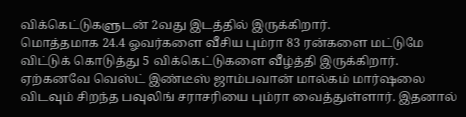விக்கெட்டுகளுடன் 2வது இடத்தில் இருக்கிறார்.
மொத்தமாக 24.4 ஓவர்களை வீசிய பும்ரா 83 ரன்களை மட்டுமே விட்டுக் கொடுத்து 5 விக்கெட்டுகளை வீழ்த்தி இருக்கிறார். ஏற்கனவே வெஸ்ட் இண்டீஸ் ஜாம்பவான் மால்கம் மார்ஷலை விடவும் சிறந்த பவுலிங் சராசரியை பும்ரா வைத்துள்ளார். இதனால்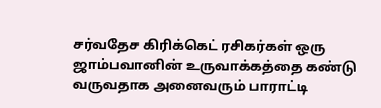சர்வதேச கிரிக்கெட் ரசிகர்கள் ஒரு ஜாம்பவானின் உருவாக்கத்தை கண்டு வருவதாக அனைவரும் பாராட்டி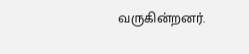வருகின்றனர்.